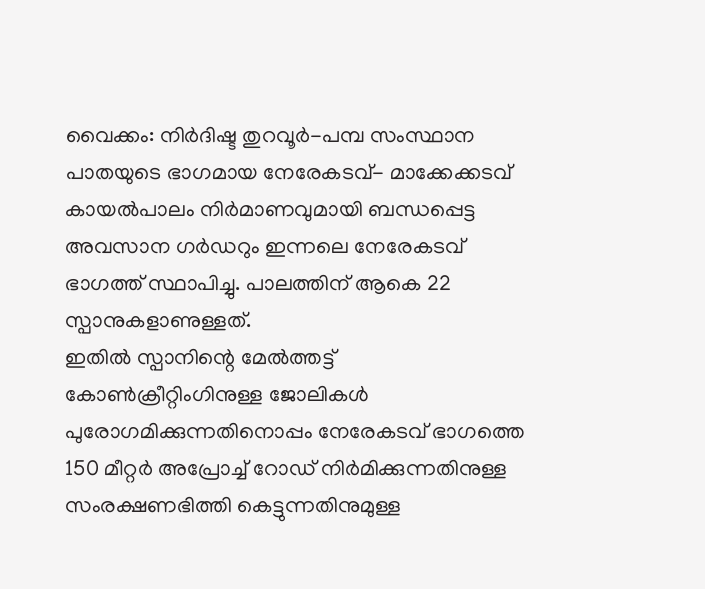വൈക്കം: നിർദിഷ്ട തുറവൂർ-പമ്പ സംസ്ഥാന പാതയുടെ ഭാഗമായ നേരേകടവ്- മാക്കേക്കടവ് കായൽപാലം നിർമാണവുമായി ബന്ധപ്പെട്ട അവസാന ഗർഡറും ഇന്നലെ നേരേകടവ് ഭാഗത്ത് സ്ഥാപിച്ചു. പാലത്തിന് ആകെ 22 സ്പാനുകളാണുള്ളത്.
ഇതിൽ സ്പാനിന്റെ മേൽത്തട്ട് കോൺക്രീറ്റിംഗിനുള്ള ജോലികൾ പുരോഗമിക്കുന്നതിനൊപ്പം നേരേകടവ് ഭാഗത്തെ 150 മീറ്റർ അപ്രോച്ച് റോഡ് നിർമിക്കുന്നതിനുള്ള സംരക്ഷണഭിത്തി കെട്ടുന്നതിനുമുള്ള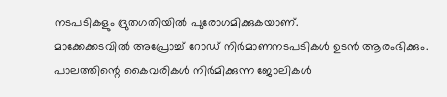നടപടികളും ദ്രുതഗതിയിൽ പുരോഗമിക്കുകയാണ്.
മാക്കേക്കടവിൽ അപ്രോച്ച് റോഡ് നിർമാണനടപടികൾ ഉടൻ ആരംഭിക്കും. പാലത്തിന്റെ കൈവരികൾ നിർമിക്കുന്ന ജോലികൾ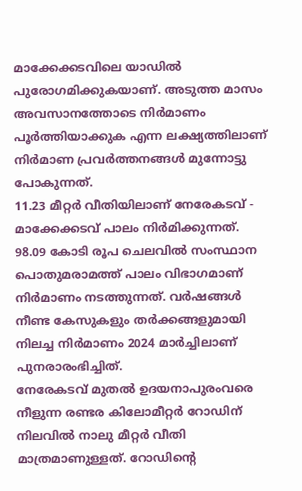മാക്കേക്കടവിലെ യാഡിൽ പുരോഗമിക്കുകയാണ്. അടുത്ത മാസം അവസാനത്തോടെ നിർമാണം പൂർത്തിയാക്കുക എന്ന ലക്ഷ്യത്തിലാണ് നിർമാണ പ്രവർത്തനങ്ങൾ മുന്നോട്ടു പോകുന്നത്.
11.23 മീറ്റർ വീതിയിലാണ് നേരേകടവ് - മാക്കേക്കടവ് പാലം നിർമിക്കുന്നത്. 98.09 കോടി രൂപ ചെലവിൽ സംസ്ഥാന പൊതുമരാമത്ത് പാലം വിഭാഗമാണ് നിർമാണം നടത്തുന്നത്. വർഷങ്ങൾ നീണ്ട കേസുകളും തർക്കങ്ങളുമായി നിലച്ച നിർമാണം 2024 മാർച്ചിലാണ് പുനരാരംഭിച്ചിത്.
നേരേകടവ് മുതൽ ഉദയനാപുരംവരെ നീളുന്ന രണ്ടര കിലോമീറ്റർ റോഡിന് നിലവിൽ നാലു മീറ്റർ വീതി മാത്രമാണുള്ളത്. റോഡിന്റെ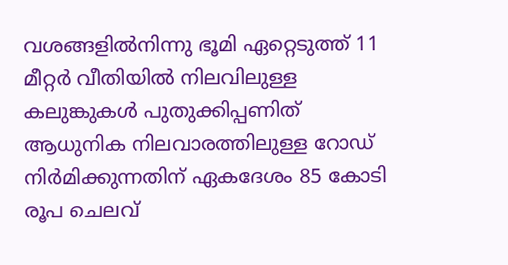വശങ്ങളിൽനിന്നു ഭൂമി ഏറ്റെടുത്ത് 11 മീറ്റർ വീതിയിൽ നിലവിലുള്ള കലുങ്കുകൾ പുതുക്കിപ്പണിത് ആധുനിക നിലവാരത്തിലുള്ള റോഡ് നിർമിക്കുന്നതിന് ഏകദേശം 85 കോടി രൂപ ചെലവ്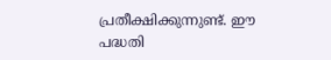പ്രതീക്ഷിക്കുന്നുണ്ട്. ഈ പദ്ധതി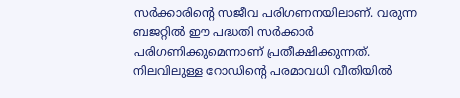സർക്കാരിന്റെ സജീവ പരിഗണനയിലാണ്. വരുന്ന ബജറ്റിൽ ഈ പദ്ധതി സർക്കാർ പരിഗണിക്കുമെന്നാണ് പ്രതീക്ഷിക്കുന്നത്. നിലവിലുള്ള റോഡിന്റെ പരമാവധി വീതിയിൽ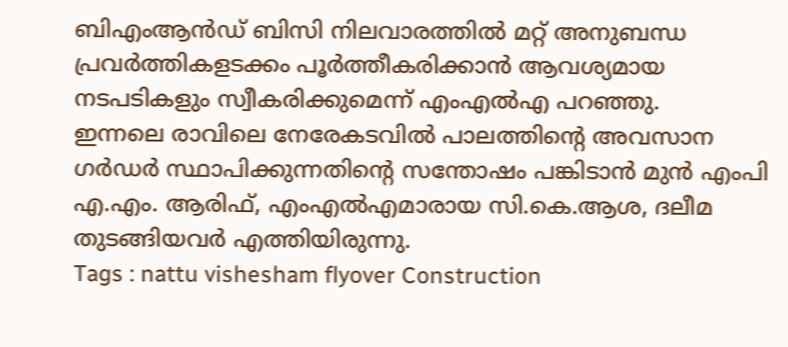ബിഎംആൻഡ് ബിസി നിലവാരത്തിൽ മറ്റ് അനുബന്ധ പ്രവർത്തികളടക്കം പൂർത്തീകരിക്കാൻ ആവശ്യമായ നടപടികളും സ്വീകരിക്കുമെന്ന് എംഎൽഎ പറഞ്ഞു.
ഇന്നലെ രാവിലെ നേരേകടവിൽ പാലത്തിന്റെ അവസാന ഗർഡർ സ്ഥാപിക്കുന്നതിന്റെ സന്തോഷം പങ്കിടാൻ മുൻ എംപി എ.എം. ആരിഫ്, എംഎൽഎമാരായ സി.കെ.ആശ, ദലീമ തുടങ്ങിയവർ എത്തിയിരുന്നു.
Tags : nattu vishesham flyover Construction